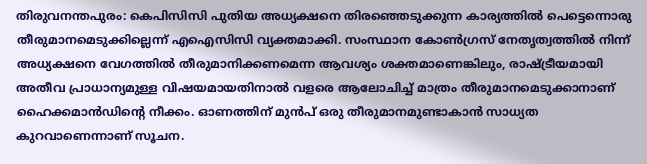തിരുവനന്തപുരം: കെപിസിസി പുതിയ അധ്യക്ഷനെ തിരഞ്ഞെടുക്കുന്ന കാര്യത്തില്‍ പെട്ടെന്നൊരു തീരുമാനമെടുക്കില്ലെന്ന് എഐസിസി വ്യക്തമാക്കി. സംസ്ഥാന കോണ്‍ഗ്രസ് നേതൃത്വത്തില്‍ നിന്ന് അധ്യക്ഷനെ വേഗത്തില്‍ തീരുമാനിക്കണമെന്ന ആവശ്യം ശക്തമാണെങ്കിലും, രാഷ്ട്രീയമായി അതീവ പ്രാധാന്യമുള്ള വിഷയമായതിനാല്‍ വളരെ ആലോചിച്ച് മാത്രം തീരുമാനമെടുക്കാനാണ് ഹൈക്കമാന്‍ഡിന്റെ നീക്കം. ഓണത്തിന് മുന്‍പ് ഒരു തീരുമാനമുണ്ടാകാന്‍ സാധ്യത കുറവാണെന്നാണ് സൂചന.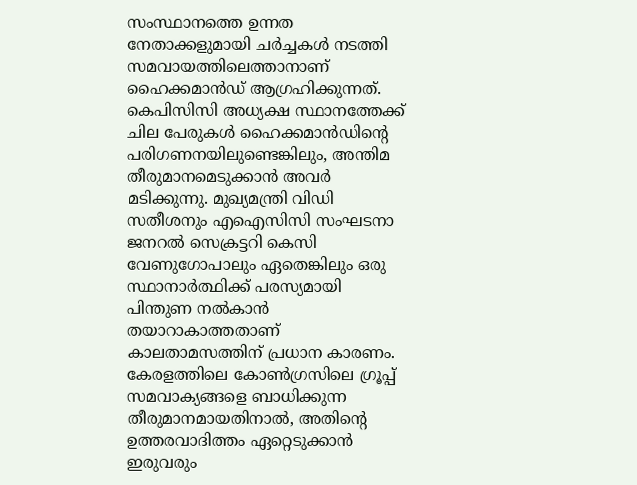സംസ്ഥാനത്തെ ഉന്നത നേതാക്കളുമായി ചര്‍ച്ചകള്‍ നടത്തി സമവായത്തിലെത്താനാണ് ഹൈക്കമാന്‍ഡ് ആഗ്രഹിക്കുന്നത്. കെപിസിസി അധ്യക്ഷ സ്ഥാനത്തേക്ക് ചില പേരുകള്‍ ഹൈക്കമാന്‍ഡിന്റെ പരിഗണനയിലുണ്ടെങ്കിലും, അന്തിമ തീരുമാനമെടുക്കാന്‍ അവര്‍ മടിക്കുന്നു. മുഖ്യമന്ത്രി വിഡി സതീശനും എഐസിസി സംഘടനാ ജനറല്‍ സെക്രട്ടറി കെസി വേണുഗോപാലും ഏതെങ്കിലും ഒരു സ്ഥാനാര്‍ത്ഥിക്ക് പരസ്യമായി പിന്തുണ നല്‍കാന്‍ തയാറാകാത്തതാണ് കാലതാമസത്തിന് പ്രധാന കാരണം. കേരളത്തിലെ കോണ്‍ഗ്രസിലെ ഗ്രൂപ്പ് സമവാക്യങ്ങളെ ബാധിക്കുന്ന തീരുമാനമായതിനാല്‍, അതിന്റെ ഉത്തരവാദിത്തം ഏറ്റെടുക്കാന്‍ ഇരുവരും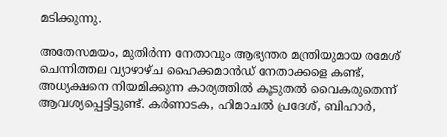മടിക്കുന്നു.

അതേസമയം, മുതിര്‍ന്ന നേതാവും ആഭ്യന്തര മന്ത്രിയുമായ രമേശ് ചെന്നിത്തല വ്യാഴാഴ്ച ഹൈക്കമാന്‍ഡ് നേതാക്കളെ കണ്ട്, അധ്യക്ഷനെ നിയമിക്കുന്ന കാര്യത്തില്‍ കൂടുതല്‍ വൈകരുതെന്ന് ആവശ്യപ്പെട്ടിട്ടുണ്ട്. കര്‍ണാടക, ഹിമാചല്‍ പ്രദേശ്, ബിഹാര്‍,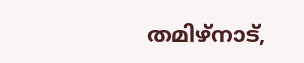തമിഴ്നാട്,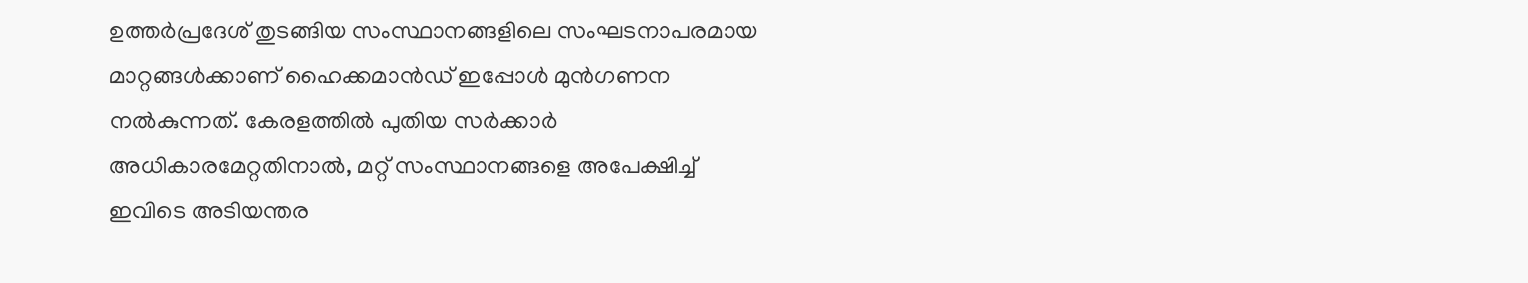ഉത്തര്‍പ്രദേശ് തുടങ്ങിയ സംസ്ഥാനങ്ങളിലെ സംഘടനാപരമായ മാറ്റങ്ങള്‍ക്കാണ് ഹൈക്കമാന്‍ഡ് ഇപ്പോള്‍ മുന്‍ഗണന നല്‍കുന്നത്. കേരളത്തില്‍ പുതിയ സര്‍ക്കാര്‍ അധികാരമേറ്റതിനാല്‍, മറ്റ് സംസ്ഥാനങ്ങളെ അപേക്ഷിച്ച് ഇവിടെ അടിയന്തര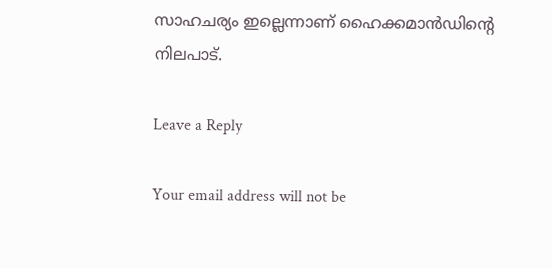സാഹചര്യം ഇല്ലെന്നാണ് ഹൈക്കമാന്‍ഡിന്റെ നിലപാട്.

Leave a Reply

Your email address will not be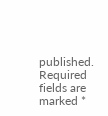published. Required fields are marked *